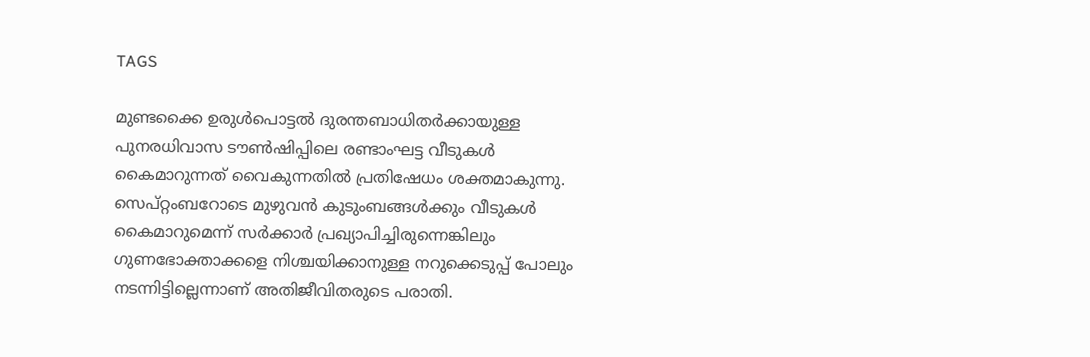TAGS

മുണ്ടക്കൈ ഉരുൾപൊട്ടൽ ദുരന്തബാധിതർക്കായുള്ള പുനരധിവാസ ടൗൺഷിപ്പിലെ രണ്ടാംഘട്ട വീടുകൾ കൈമാറുന്നത് വൈകുന്നതിൽ പ്രതിഷേധം ശക്തമാകുന്നു. സെപ്റ്റംബറോടെ മുഴുവൻ കുടുംബങ്ങൾക്കും വീടുകൾ കൈമാറുമെന്ന് സർക്കാർ പ്രഖ്യാപിച്ചിരുന്നെങ്കിലും ഗുണഭോക്താക്കളെ നിശ്ചയിക്കാനുള്ള നറുക്കെടുപ്പ് പോലും നടന്നിട്ടില്ലെന്നാണ് അതിജീവിതരുടെ പരാതി.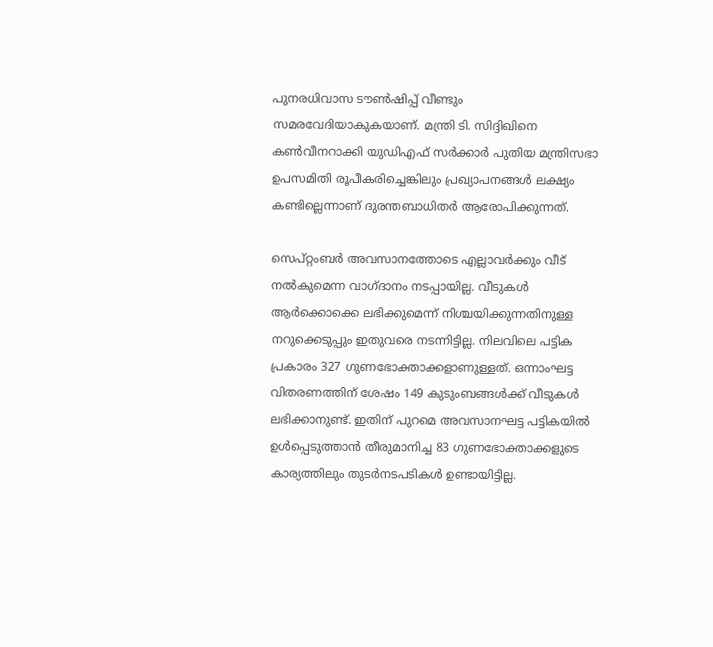പുനരധിവാസ ടൗൺഷിപ്പ് വീണ്ടും സമരവേദിയാകുകയാണ്. മന്ത്രി ടി. സിദ്ദിഖിനെ കൺവീനറാക്കി യുഡിഎഫ് സർക്കാർ പുതിയ മന്ത്രിസഭാ ഉപസമിതി രൂപീകരിച്ചെങ്കിലും പ്രഖ്യാപനങ്ങൾ ലക്ഷ്യം കണ്ടില്ലെന്നാണ് ദുരന്തബാധിതർ ആരോപിക്കുന്നത്.

സെപ്റ്റംബർ അവസാനത്തോടെ എല്ലാവർക്കും വീട് നൽകുമെന്ന വാഗ്ദാനം നടപ്പായില്ല. വീടുകൾ ആർക്കൊക്കെ ലഭിക്കുമെന്ന് നിശ്ചയിക്കുന്നതിനുള്ള നറുക്കെടുപ്പും ഇതുവരെ നടന്നിട്ടില്ല. നിലവിലെ പട്ടിക പ്രകാരം 327 ഗുണഭോക്താക്കളാണുള്ളത്. ഒന്നാംഘട്ട വിതരണത്തിന് ശേഷം 149 കുടുംബങ്ങൾക്ക് വീടുകൾ ലഭിക്കാനുണ്ട്. ഇതിന് പുറമെ അവസാനഘട്ട പട്ടികയിൽ ഉൾപ്പെടുത്താൻ തീരുമാനിച്ച 83 ഗുണഭോക്താക്കളുടെ കാര്യത്തിലും തുടർനടപടികൾ ഉണ്ടായിട്ടില്ല.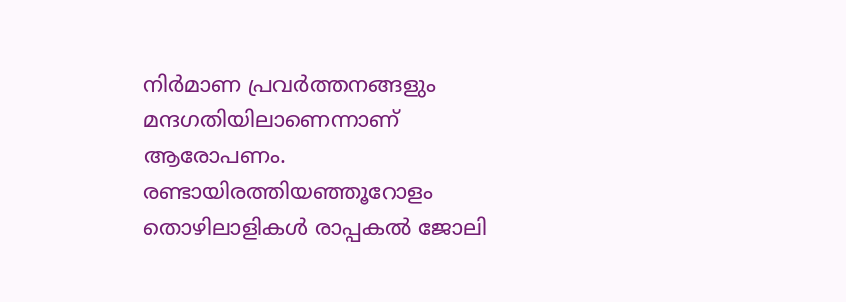നിർമാണ പ്രവർത്തനങ്ങളും മന്ദഗതിയിലാണെന്നാണ് ആരോപണം. രണ്ടായിരത്തിയഞ്ഞൂറോളം തൊഴിലാളികൾ രാപ്പകൽ ജോലി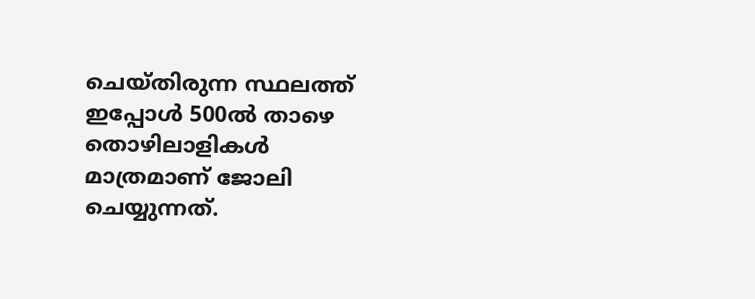ചെയ്തിരുന്ന സ്ഥലത്ത് ഇപ്പോൾ 500ൽ താഴെ തൊഴിലാളികൾ മാത്രമാണ് ജോലി ചെയ്യുന്നത്.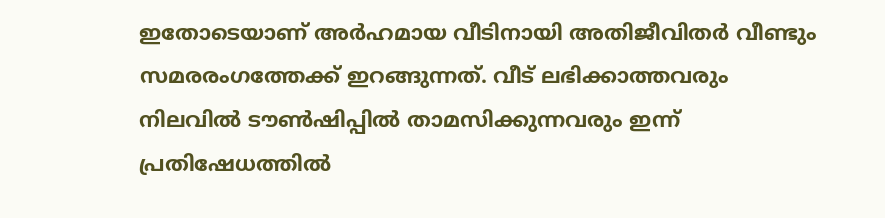ഇതോടെയാണ് അർഹമായ വീടിനായി അതിജീവിതർ വീണ്ടും സമരരംഗത്തേക്ക് ഇറങ്ങുന്നത്. വീട് ലഭിക്കാത്തവരും നിലവിൽ ടൗൺഷിപ്പിൽ താമസിക്കുന്നവരും ഇന്ന് പ്രതിഷേധത്തിൽ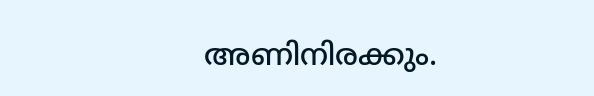അണിനിരക്കും.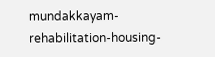mundakkayam-rehabilitation-housing-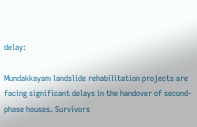delay:

Mundakkayam landslide rehabilitation projects are facing significant delays in the handover of second-phase houses. Survivors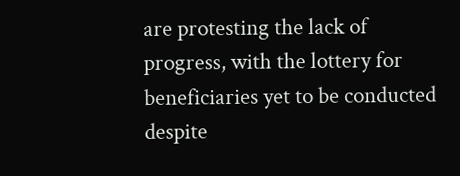are protesting the lack of progress, with the lottery for beneficiaries yet to be conducted despite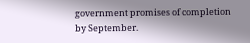government promises of completion by September.